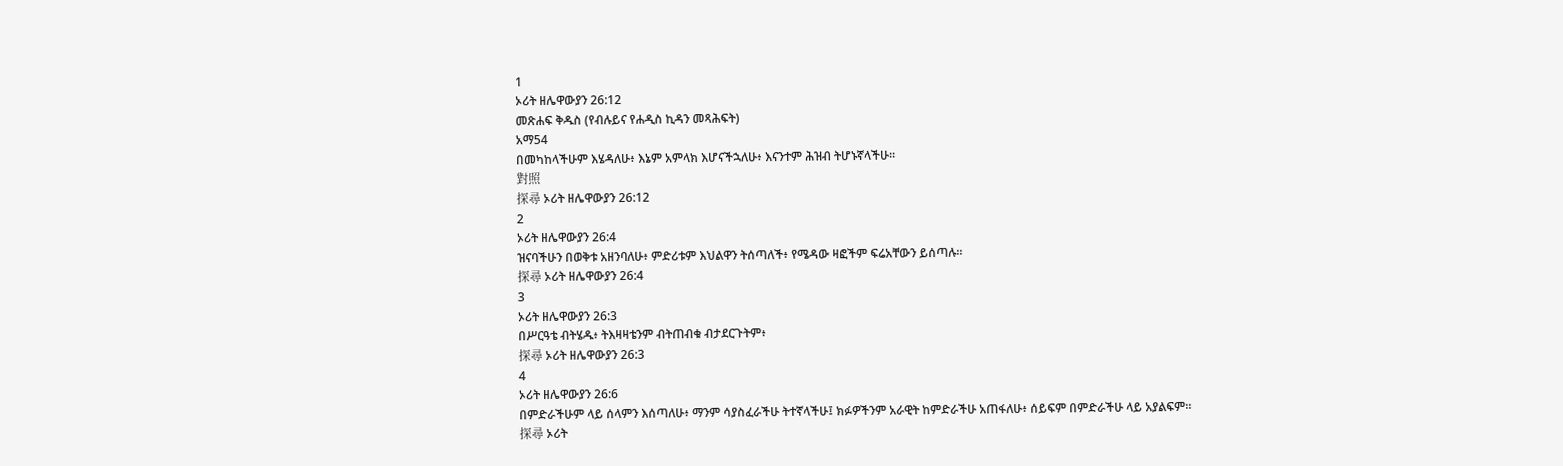1
ኦሪት ዘሌዋውያን 26:12
መጽሐፍ ቅዱስ (የብሉይና የሐዲስ ኪዳን መጻሕፍት)
አማ54
በመካከላችሁም እሄዳለሁ፥ እኔም አምላክ እሆናችኋለሁ፥ እናንተም ሕዝብ ትሆኑኛላችሁ።
對照
探尋 ኦሪት ዘሌዋውያን 26:12
2
ኦሪት ዘሌዋውያን 26:4
ዝናባችሁን በወቅቱ አዘንባለሁ፥ ምድሪቱም እህልዋን ትሰጣለች፥ የሜዳው ዛፎችም ፍሬአቸውን ይሰጣሉ።
探尋 ኦሪት ዘሌዋውያን 26:4
3
ኦሪት ዘሌዋውያን 26:3
በሥርዓቴ ብትሄዱ፥ ትእዛዛቴንም ብትጠብቁ ብታደርጉትም፥
探尋 ኦሪት ዘሌዋውያን 26:3
4
ኦሪት ዘሌዋውያን 26:6
በምድራችሁም ላይ ሰላምን እሰጣለሁ፥ ማንም ሳያስፈራችሁ ትተኛላችሁ፤ ክፉዎችንም አራዊት ከምድራችሁ አጠፋለሁ፥ ሰይፍም በምድራችሁ ላይ አያልፍም።
探尋 ኦሪት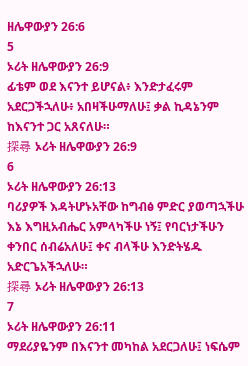ዘሌዋውያን 26:6
5
ኦሪት ዘሌዋውያን 26:9
ፊቴም ወደ እናንተ ይሆናል፥ እንድታፈሩም አደርጋችኋለሁ፥ አበዛችሁማለሁ፤ ቃል ኪዳኔንም ከእናንተ ጋር አጸናለሁ።
探尋 ኦሪት ዘሌዋውያን 26:9
6
ኦሪት ዘሌዋውያን 26:13
ባሪያዎች እዳትሆኑአቸው ከግብፅ ምድር ያወጣኋችሁ እኔ እግዚአብሔር አምላካችሁ ነኝ፤ የባርነታችሁን ቀንበር ሰብሬአለሁ፤ ቀና ብላችሁ እንድትሄዱ አድርጌአችኋለሁ።
探尋 ኦሪት ዘሌዋውያን 26:13
7
ኦሪት ዘሌዋውያን 26:11
ማደሪያዬንም በእናንተ መካከል አደርጋለሁ፤ ነፍሴም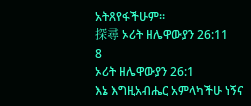አትጸየፋችሁም።
探尋 ኦሪት ዘሌዋውያን 26:11
8
ኦሪት ዘሌዋውያን 26:1
እኔ እግዚአብሔር አምላካችሁ ነኝና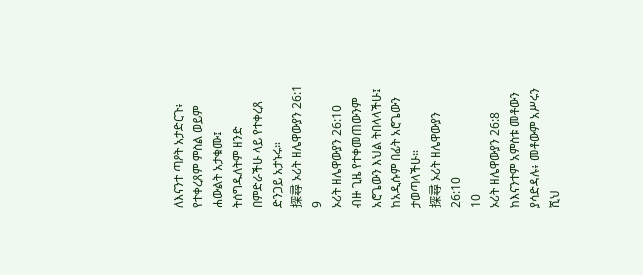ለእናንተ ጣዖት አታድርጉ፥ የተቀረጸም ምስል ወይም ሐውልት አታቁሙ፤ ትሰግዱለትም ዘንድ በምድራችሁ ላይ የተቀረጸ ድንጋይ አታኑሩ።
探尋 ኦሪት ዘሌዋውያን 26:1
9
ኦሪት ዘሌዋውያን 26:10
ብዙ ጊዜ የተቀመጠውንም አሮጌውን እህል ትበላላችሁ፤ ከአዲሱም በፊት አሮጌውን ታወጣላችሁ።
探尋 ኦሪት ዘሌዋውያን 26:10
10
ኦሪት ዘሌዋውያን 26:8
ከእናንተም አምስቱ መቶውን ያሳድዳሉ፥ መቶውም አሥሩን ሺህ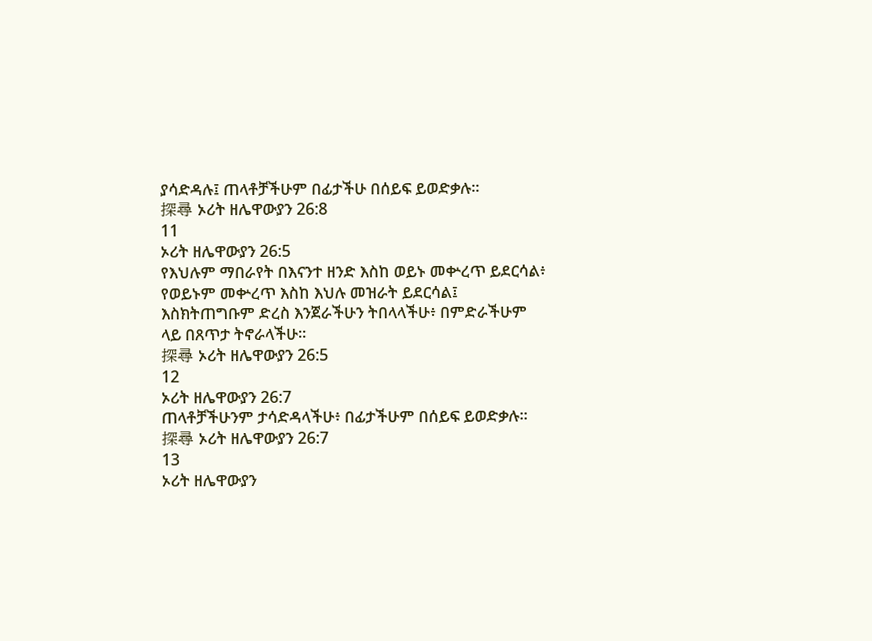ያሳድዳሉ፤ ጠላቶቻችሁም በፊታችሁ በሰይፍ ይወድቃሉ።
探尋 ኦሪት ዘሌዋውያን 26:8
11
ኦሪት ዘሌዋውያን 26:5
የእህሉም ማበራየት በእናንተ ዘንድ እስከ ወይኑ መቍረጥ ይደርሳል፥ የወይኑም መቍረጥ እስከ እህሉ መዝራት ይደርሳል፤ እስክትጠግቡም ድረስ እንጀራችሁን ትበላላችሁ፥ በምድራችሁም ላይ በጸጥታ ትኖራላችሁ።
探尋 ኦሪት ዘሌዋውያን 26:5
12
ኦሪት ዘሌዋውያን 26:7
ጠላቶቻችሁንም ታሳድዳላችሁ፥ በፊታችሁም በሰይፍ ይወድቃሉ።
探尋 ኦሪት ዘሌዋውያን 26:7
13
ኦሪት ዘሌዋውያን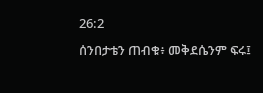26:2
ሰንበታቴን ጠብቁ፥ መቅደሴንም ፍሩ፤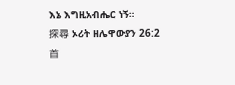እኔ እግዚአብሔር ነኝ።
探尋 ኦሪት ዘሌዋውያን 26:2
首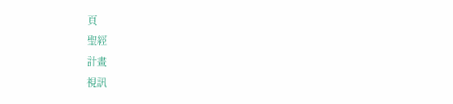頁
聖經
計畫
視訊